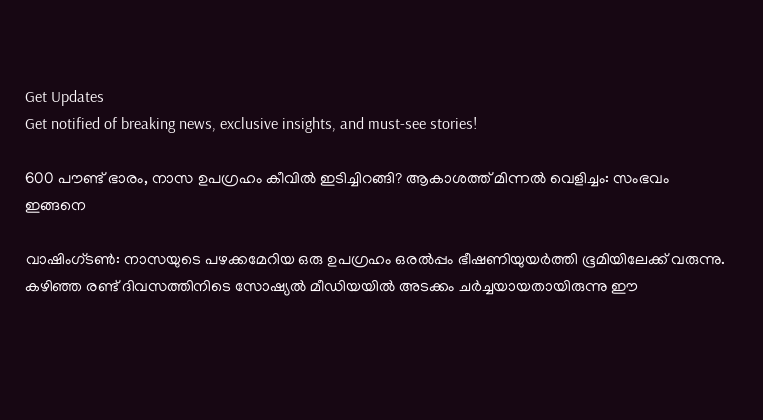Get Updates
Get notified of breaking news, exclusive insights, and must-see stories!

600 പൗണ്ട് ഭാരം, നാസ ഉപഗ്രഹം കീവില്‍ ഇടിച്ചിറങ്ങി? ആകാശത്ത് മിന്നല്‍ വെളിച്ചം: സംഭവം ഇങ്ങനെ

വാഷിംഗ്ടണ്‍: നാസയുടെ പഴക്കമേറിയ ഒരു ഉപഗ്രഹം ഒരല്‍പ്പം ഭീഷണിയുയര്‍ത്തി ഭൂമിയിലേക്ക് വരുന്നു. കഴിഞ്ഞ രണ്ട് ദിവസത്തിനിടെ സോഷ്യല്‍ മീഡിയയില്‍ അടക്കം ചര്‍ച്ചയായതായിരുന്നു ഈ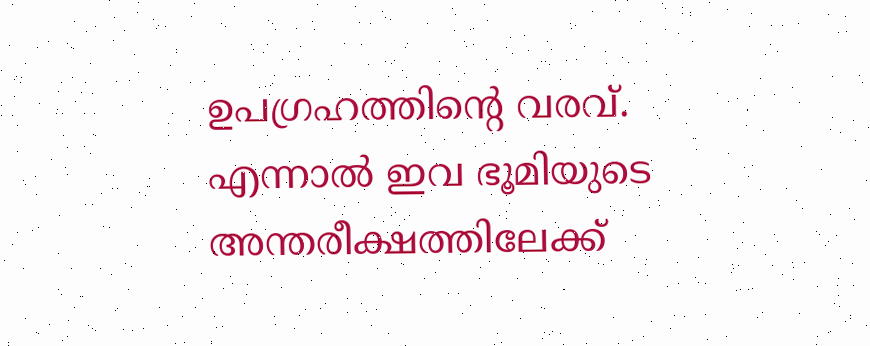ഉപഗ്രഹത്തിന്റെ വരവ്. എന്നാല്‍ ഇവ ഭൂമിയുടെ അന്തരീക്ഷത്തിലേക്ക്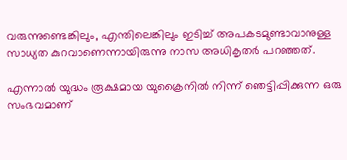വരുന്നുണ്ടെങ്കിലും, എന്തിലെങ്കിലും ഇടിച്ച് അപകടമുണ്ടാവാനുള്ള സാധ്യത കുറവാണെന്നായിരുന്നു നാസ അധികൃതര്‍ പറഞ്ഞത്.

എന്നാല്‍ യുദ്ധം രൂക്ഷമായ യുക്രൈനില്‍ നിന്ന് ഞെട്ടിപ്പിക്കുന്ന ഒരു സംഭവമാണ്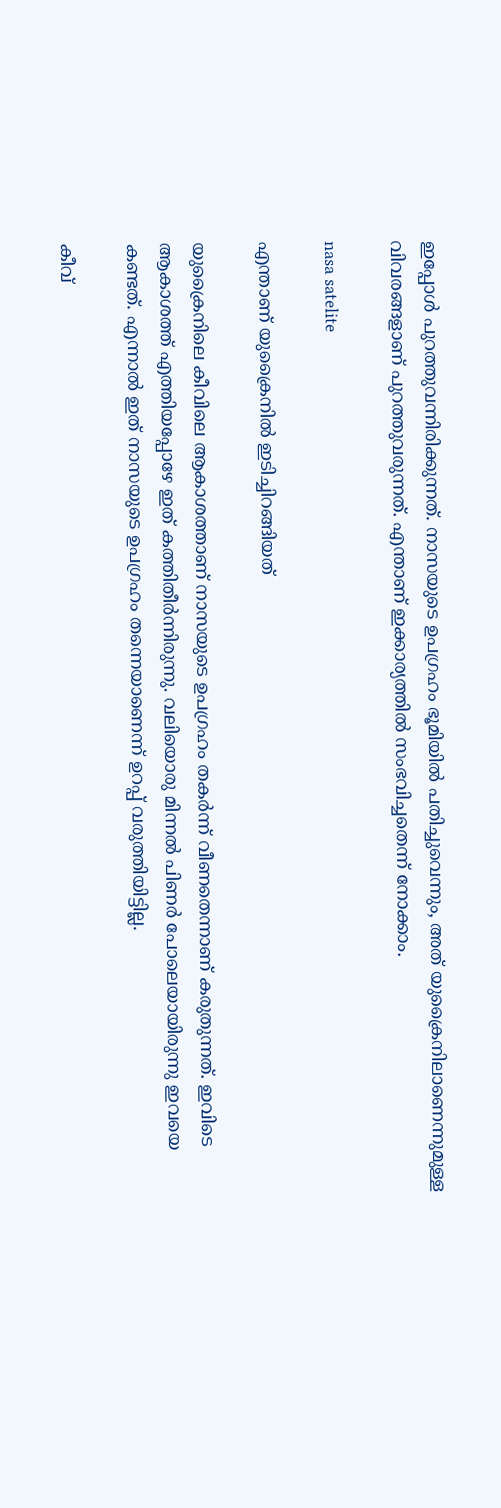ഇപ്പോള്‍ പുറത്തുവന്നിരിക്കുന്നത്. നാസയുടെ ഉപഗ്രഹം ഭൂമിയില്‍ പതിച്ചുവെന്നും, അത് യുക്രൈനിലാണെന്നുമുള്ള വിവരങ്ങളാണ് പുറത്തുവരുന്നത്. എന്താണ് ഇക്കാര്യത്തില്‍ സംഭവിച്ചതെന്ന് നോക്കാം.

nasa satelite

എന്താണ് യുക്രൈനില്‍ ഇടിച്ചിറങ്ങിയത്

യുക്രൈനിലെ കീവിലെ ആകാശത്താണ് നാസയുടെ ഉപഗ്രഹം തകര്‍ന്ന് വീണതെന്നാണ് കരുതുന്നത്. ഇവിടെ ആകാശത്ത് എത്തിയപ്പോഴേ ഇത് കത്തിതീര്‍ന്നിരുന്നു. വലിയൊരു മിന്നല്‍ പിണര്‍ പോലെയായിരുന്നു ഇവയെ കണ്ടത്. എന്നാല്‍ ഇത് നാസയുടെ ഉപഗ്രഹം തന്നെയാണെന്ന് ഉറപ്പ് വരുത്തിയിട്ടില്ല.

കീവ്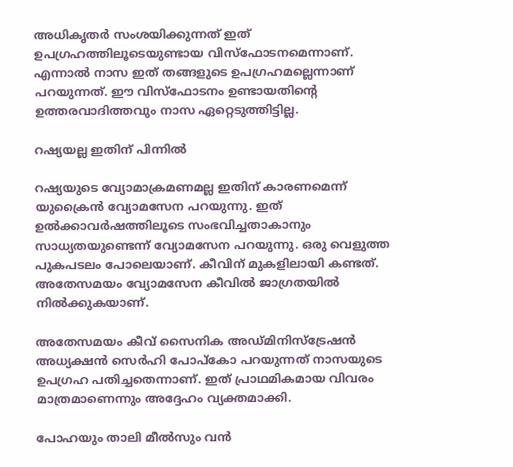അധികൃതര്‍ സംശയിക്കുന്നത് ഇത് ഉപഗ്രഹത്തിലൂടെയുണ്ടായ വിസ്‌ഫോടനമെന്നാണ്. എന്നാല്‍ നാസ ഇത് തങ്ങളുടെ ഉപഗ്രഹമല്ലെന്നാണ് പറയുന്നത്. ഈ വിസ്‌ഫോടനം ഉണ്ടായതിന്റെ ഉത്തരവാദിത്തവും നാസ ഏറ്റെടുത്തിട്ടില്ല.

റഷ്യയല്ല ഇതിന് പിന്നില്‍

റഷ്യയുടെ വ്യോമാക്രമണമല്ല ഇതിന് കാരണമെന്ന് യുക്രൈന്‍ വ്യോമസേന പറയുന്നു. ഇത് ഉല്‍ക്കാവര്‍ഷത്തിലൂടെ സംഭവിച്ചതാകാനും സാധ്യതയുണ്ടെന്ന് വ്യോമസേന പറയുന്നു. ഒരു വെളുത്ത പുകപടലം പോലെയാണ്. കീവിന് മുകളിലായി കണ്ടത്. അതേസമയം വ്യോമസേന കീവില്‍ ജാഗ്രതയില്‍ നില്‍ക്കുകയാണ്.

അതേസമയം കീവ് സൈനിക അഡ്മിനിസ്‌ട്രേഷന്‍ അധ്യക്ഷന്‍ സെര്‍ഹി പോപ്‌കോ പറയുന്നത് നാസയുടെ ഉപഗ്രഹ പതിച്ചതെന്നാണ്. ഇത് പ്രാഥമികമായ വിവരം മാത്രമാണെന്നും അദ്ദേഹം വ്യക്തമാക്കി.

പോഹയും താലി മീല്‍സും വന്‍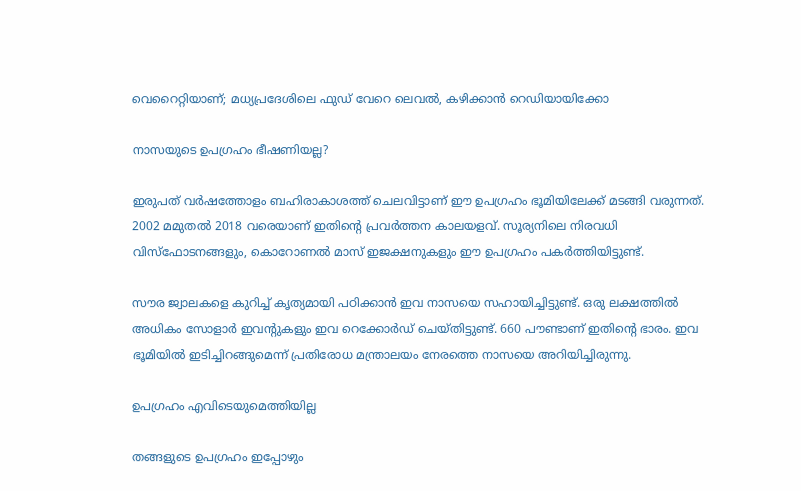വെറൈറ്റിയാണ്; മധ്യപ്രദേശിലെ ഫുഡ് വേറെ ലെവല്‍, കഴിക്കാന്‍ റെഡിയായിക്കോ

നാസയുടെ ഉപഗ്രഹം ഭീഷണിയല്ല?

ഇരുപത് വര്‍ഷത്തോളം ബഹിരാകാശത്ത് ചെലവിട്ടാണ് ഈ ഉപഗ്രഹം ഭൂമിയിലേക്ക് മടങ്ങി വരുന്നത്. 2002 മമുതല്‍ 2018 വരെയാണ് ഇതിന്റെ പ്രവര്‍ത്തന കാലയളവ്. സൂര്യനിലെ നിരവധി വിസ്‌ഫോടനങ്ങളും, കൊറോണല്‍ മാസ് ഇജക്ഷനുകളും ഈ ഉപഗ്രഹം പകര്‍ത്തിയിട്ടുണ്ട്.

സൗര ജ്വാലകളെ കുറിച്ച് കൃത്യമായി പഠിക്കാന്‍ ഇവ നാസയെ സഹായിച്ചിട്ടുണ്ട്. ഒരു ലക്ഷത്തില്‍ അധികം സോളാര്‍ ഇവന്റുകളും ഇവ റെക്കോര്‍ഡ് ചെയ്തിട്ടുണ്ട്. 660 പൗണ്ടാണ് ഇതിന്റെ ഭാരം. ഇവ ഭൂമിയില്‍ ഇടിച്ചിറങ്ങുമെന്ന് പ്രതിരോധ മന്ത്രാലയം നേരത്തെ നാസയെ അറിയിച്ചിരുന്നു.

ഉപഗ്രഹം എവിടെയുമെത്തിയില്ല

തങ്ങളുടെ ഉപഗ്രഹം ഇപ്പോഴും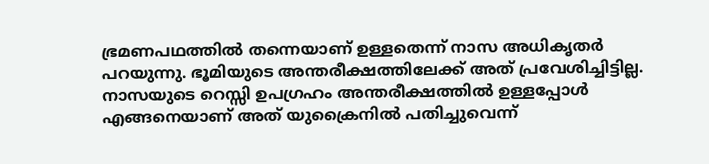ഭ്രമണപഥത്തില്‍ തന്നെയാണ് ഉള്ളതെന്ന് നാസ അധികൃതര്‍ പറയുന്നു. ഭൂമിയുടെ അന്തരീക്ഷത്തിലേക്ക് അത് പ്രവേശിച്ചിട്ടില്ല. നാസയുടെ റെസ്സി ഉപഗ്രഹം അന്തരീക്ഷത്തില്‍ ഉള്ളപ്പോള്‍ എങ്ങനെയാണ് അത് യുക്രൈനില്‍ പതിച്ചുവെന്ന്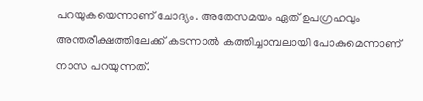പറയുകയെന്നാണ് ചോദ്യം. അതേസമയം ഏത് ഉപഗ്രഹവും അന്തരീക്ഷത്തിലേക്ക് കടന്നാല്‍ കത്തിച്ചാമ്പലായി പോകുമെന്നാണ് നാസ പറയുന്നത്.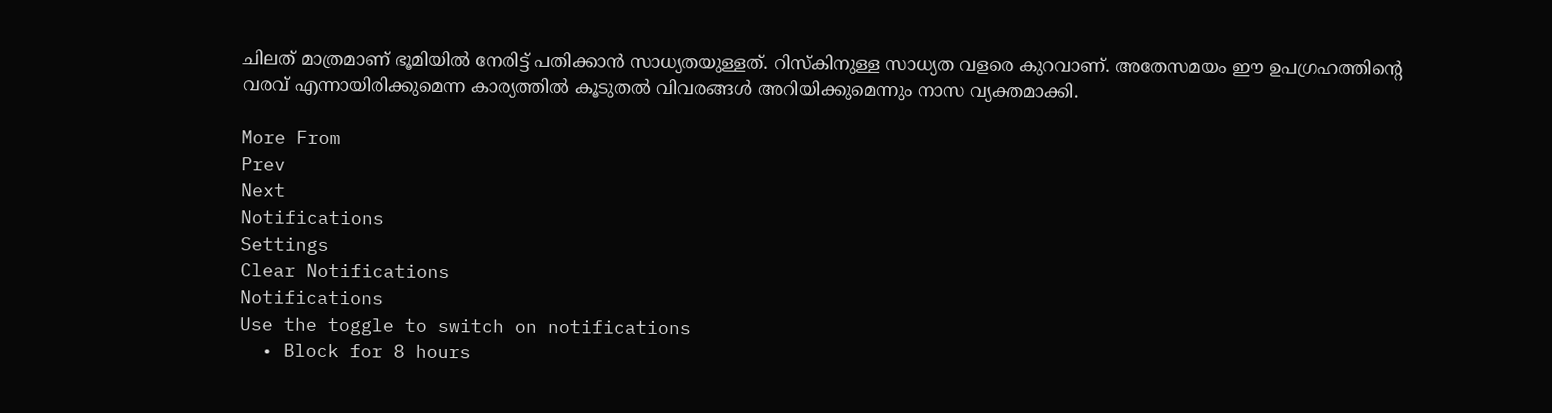ചിലത് മാത്രമാണ് ഭൂമിയില്‍ നേരിട്ട് പതിക്കാന്‍ സാധ്യതയുള്ളത്. റിസ്‌കിനുള്ള സാധ്യത വളരെ കുറവാണ്. അതേസമയം ഈ ഉപഗ്രഹത്തിന്റെ വരവ് എന്നായിരിക്കുമെന്ന കാര്യത്തില്‍ കൂടുതല്‍ വിവരങ്ങള്‍ അറിയിക്കുമെന്നും നാസ വ്യക്തമാക്കി.

More From
Prev
Next
Notifications
Settings
Clear Notifications
Notifications
Use the toggle to switch on notifications
  • Block for 8 hours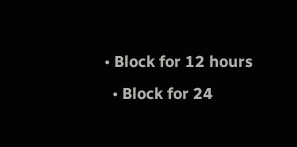• Block for 12 hours
  • Block for 24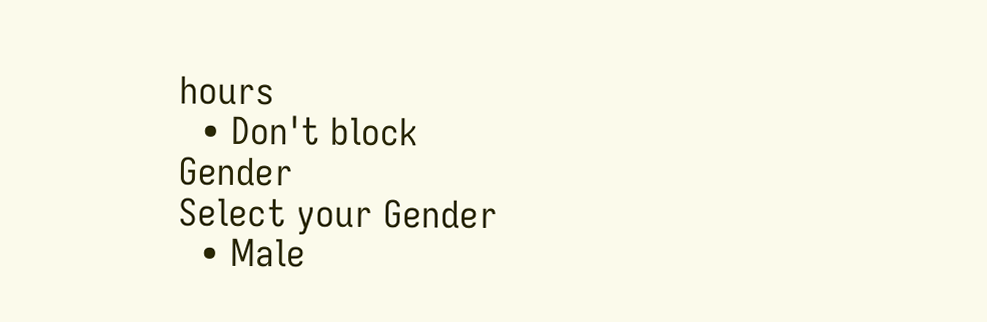hours
  • Don't block
Gender
Select your Gender
  • Male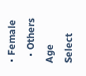• Female
  • Others
Age
Select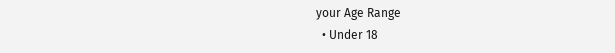your Age Range
  • Under 18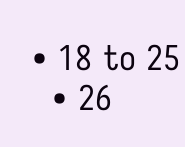• 18 to 25
  • 26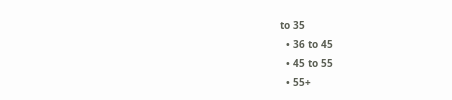to 35
  • 36 to 45
  • 45 to 55
  • 55+